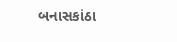બનાસકાંઠા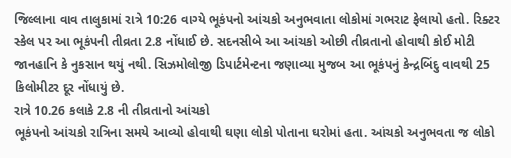જિલ્લાના વાવ તાલુકામાં રાત્રે 10:26 વાગ્યે ભૂકંપનો આંચકો અનુભવાતા લોકોમાં ગભરાટ ફેલાયો હતો. રિક્ટર સ્કેલ પર આ ભૂકંપની તીવ્રતા 2.8 નોંધાઈ છે. સદનસીબે આ આંચકો ઓછી તીવ્રતાનો હોવાથી કોઈ મોટી જાનહાનિ કે નુકસાન થયું નથી. સિઝમોલોજી ડિપાર્ટમેન્ટના જણાવ્યા મુજબ આ ભૂકંપનું કેન્દ્રબિંદુ વાવથી 25 કિલોમીટર દૂર નોંધાયું છે.
રાત્રે 10.26 કલાકે 2.8 ની તીવ્રતાનો આંચકો
ભૂકંપનો આંચકો રાત્રિના સમયે આવ્યો હોવાથી ઘણા લોકો પોતાના ઘરોમાં હતા. આંચકો અનુભવતા જ લોકો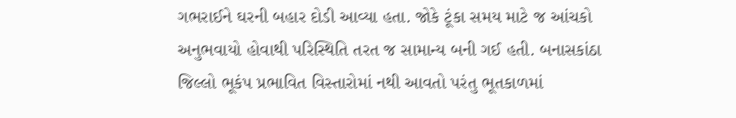ગભરાઈને ઘરની બહાર દોડી આવ્યા હતા. જોકે ટૂંકા સમય માટે જ આંચકો અનુભવાયો હોવાથી પરિસ્થિતિ તરત જ સામાન્ય બની ગઈ હતી. બનાસકાંઠા જિલ્લો ભૂકંપ પ્રભાવિત વિસ્તારોમાં નથી આવતો પરંતુ ભૂતકાળમાં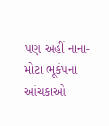પણ અહીં નાના-મોટા ભૂકંપના આંચકાઓ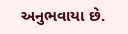અનુભવાયા છે.